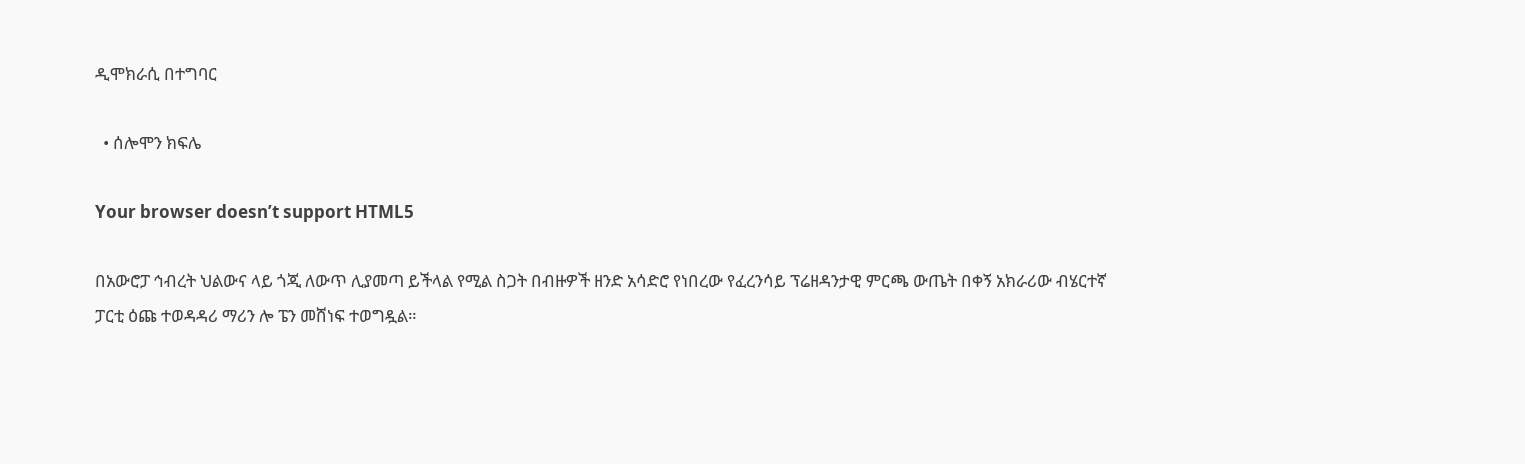ዲሞክራሲ በተግባር

  • ሰሎሞን ክፍሌ

Your browser doesn’t support HTML5

በአውሮፓ ኅብረት ህልውና ላይ ጎጂ ለውጥ ሊያመጣ ይችላል የሚል ስጋት በብዙዎች ዘንድ አሳድሮ የነበረው የፈረንሳይ ፕሬዘዳንታዊ ምርጫ ውጤት በቀኝ አክራሪው ብሄርተኛ ፓርቲ ዕጩ ተወዳዳሪ ማሪን ሎ ፔን መሸነፍ ተወግዷል።